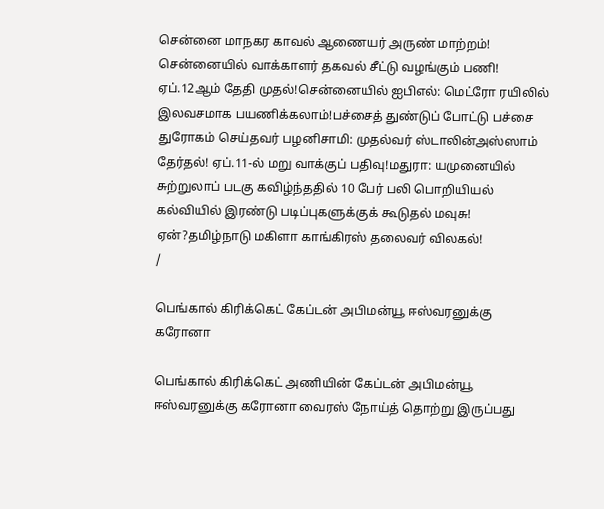சென்னை மாநகர காவல் ஆணையர் அருண் மாற்றம்! சென்னையில் வாக்காளர் தகவல் சீட்டு வழங்கும் பணி! ஏப்.12ஆம் தேதி முதல்!சென்னையில் ஐபிஎல்: மெட்ரோ ரயிலில் இலவசமாக பயணிக்கலாம்!பச்சைத் துண்டுப் போட்டு பச்சை துரோகம் செய்தவர் பழனிசாமி: முதல்வர் ஸ்டாலின்அஸ்ஸாம் தேர்தல்! ஏப்.11-ல் மறு வாக்குப் பதிவு!மதுரா: யமுனையில் சுற்றுலாப் படகு கவிழ்ந்ததில் 10 பேர் பலி பொறியியல் கல்வியில் இரண்டு படிப்புகளுக்குக் கூடுதல் மவுசு! ஏன்?தமிழ்நாடு மகிளா காங்கிரஸ் தலைவர் விலகல்!
/

பெங்கால் கிரிக்கெட் கேப்டன் அபிமன்யூ ஈஸ்வரனுக்கு கரோனா

பெங்கால் கிரிக்கெட் அணியின் கேப்டன் அபிமன்யூ ஈஸ்வரனுக்கு கரோனா வைரஸ் நோய்த் தொற்று இருப்பது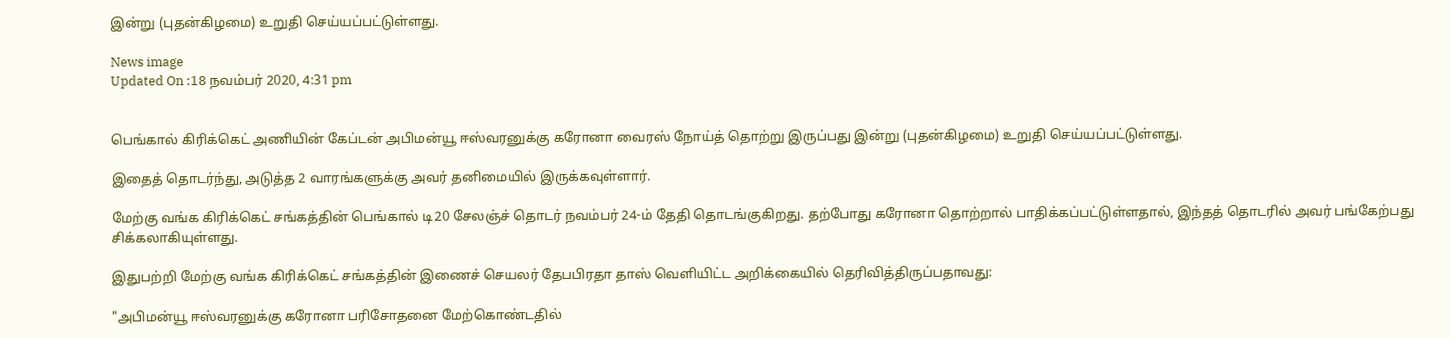இன்று (புதன்கிழமை) உறுதி செய்யப்பட்டுள்ளது.

News image
Updated On :18 நவம்பர் 2020, 4:31 pm


பெங்கால் கிரிக்கெட் அணியின் கேப்டன் அபிமன்யூ ஈஸ்வரனுக்கு கரோனா வைரஸ் நோய்த் தொற்று இருப்பது இன்று (புதன்கிழமை) உறுதி செய்யப்பட்டுள்ளது.

இதைத் தொடர்ந்து, அடுத்த 2 வாரங்களுக்கு அவர் தனிமையில் இருக்கவுள்ளார்.

மேற்கு வங்க கிரிக்கெட் சங்கத்தின் பெங்கால் டி20 சேலஞ்ச் தொடர் நவம்பர் 24-ம் தேதி தொடங்குகிறது. தற்போது கரோனா தொற்றால் பாதிக்கப்பட்டுள்ளதால், இந்தத் தொடரில் அவர் பங்கேற்பது சிக்கலாகியுள்ளது.

இதுபற்றி மேற்கு வங்க கிரிக்கெட் சங்கத்தின் இணைச் செயலர் தேபபிரதா தாஸ் வெளியிட்ட அறிக்கையில் தெரிவித்திருப்பதாவது:

"அபிமன்யூ ஈஸ்வரனுக்கு கரோனா பரிசோதனை மேற்கொண்டதில்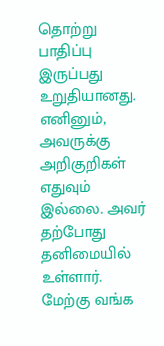தொற்று பாதிப்பு இருப்பது உறுதியானது. எனினும், அவருக்கு அறிகுறிகள் எதுவும் இல்லை. அவர் தற்போது தனிமையில் உள்ளார். மேற்கு வங்க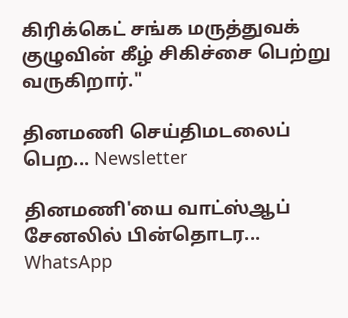கிரிக்கெட் சங்க மருத்துவக் குழுவின் கீழ் சிகிச்சை பெற்று வருகிறார்."

தினமணி செய்திமடலைப் பெற... Newsletter

தினமணி'யை வாட்ஸ்ஆப் சேனலில் பின்தொடர... WhatsApp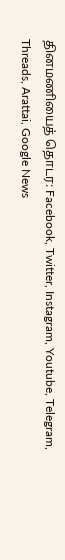தினமணியைத் தொடர: Facebook, Twitter, Instagram, Youtube, Telegram, Threads, Arattai, Google News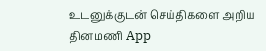உடனுக்குடன் செய்திகளை அறிய தினமணி App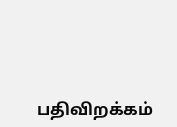பதிவிறக்கம்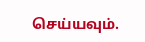செய்யவும்.